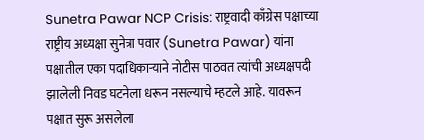Sunetra Pawar NCP Crisis: राष्ट्रवादी काँग्रेस पक्षाच्या राष्ट्रीय अध्यक्षा सुनेत्रा पवार (Sunetra Pawar) यांना पक्षातील एका पदाधिकाऱ्याने नोटीस पाठवत त्यांची अध्यक्षपदी झालेली निवड घटनेला धरून नसल्याचे म्हटले आहे. यावरून पक्षात सुरू असलेला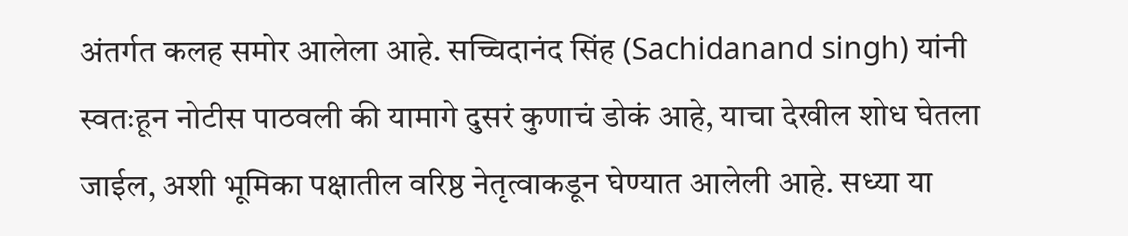अंतर्गत कलह समोर आलेला आहे. सच्चिदानंद सिंह (Sachidanand singh) यांनी स्वतःहून नोटीस पाठवली की यामागे दुसरं कुणाचं डोकं आहे, याचा देखील शोध घेतला जाईल, अशी भूमिका पक्षातील वरिष्ठ नेतृत्वाकडून घेण्यात आलेली आहे. सध्या या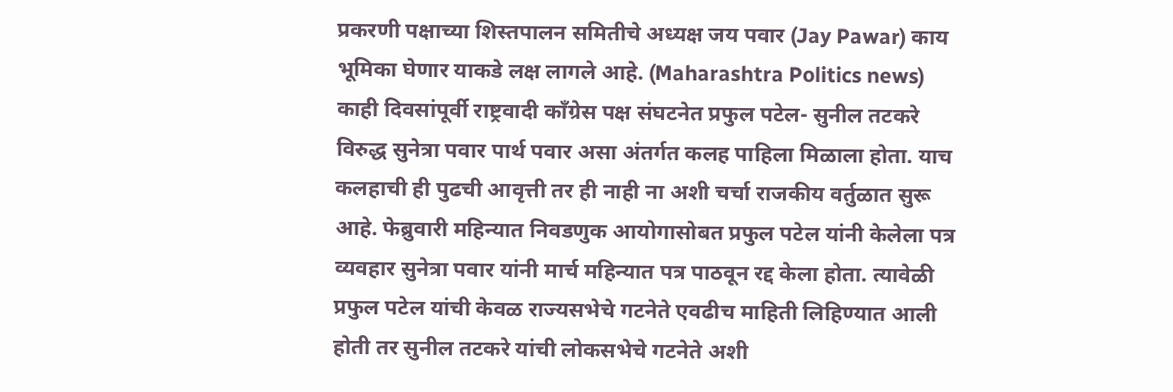प्रकरणी पक्षाच्या शिस्तपालन समितीचे अध्यक्ष जय पवार (Jay Pawar) काय भूमिका घेणार याकडे लक्ष लागले आहे. (Maharashtra Politics news)
काही दिवसांपूर्वी राष्ट्रवादी काँग्रेस पक्ष संघटनेत प्रफुल पटेल- सुनील तटकरे विरुद्ध सुनेत्रा पवार पार्थ पवार असा अंतर्गत कलह पाहिला मिळाला होता. याच कलहाची ही पुढची आवृत्ती तर ही नाही ना अशी चर्चा राजकीय वर्तुळात सुरू आहे. फेब्रुवारी महिन्यात निवडणुक आयोगासोबत प्रफुल पटेल यांनी केलेला पत्र व्यवहार सुनेत्रा पवार यांनी मार्च महिन्यात पत्र पाठवून रद्द केला होता. त्यावेळी प्रफुल पटेल यांची केवळ राज्यसभेचे गटनेते एवढीच माहिती लिहिण्यात आली होती तर सुनील तटकरे यांची लोकसभेचे गटनेते अशी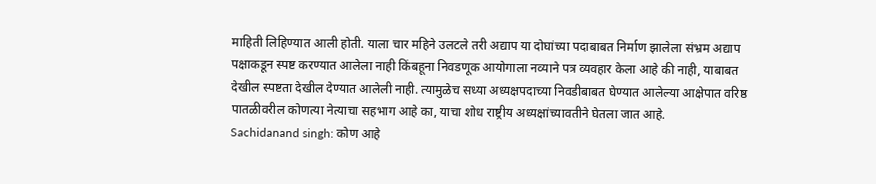माहिती लिहिण्यात आली होती. याला चार महिने उलटले तरी अद्याप या दोघांच्या पदाबाबत निर्माण झालेला संभ्रम अद्याप पक्षाकडून स्पष्ट करण्यात आलेला नाही किंबहूना निवडणूक आयोगाला नव्याने पत्र व्यवहार केला आहे की नाही, याबाबत देखील स्पष्टता देखील देण्यात आलेली नाही. त्यामुळेच सध्या अध्यक्षपदाच्या निवडीबाबत घेण्यात आलेल्या आक्षेपात वरिष्ठ पातळीवरील कोणत्या नेत्याचा सहभाग आहे का, याचा शोध राष्ट्रीय अध्यक्षांच्यावतीने घेतला जात आहे.
Sachidanand singh: कोण आहे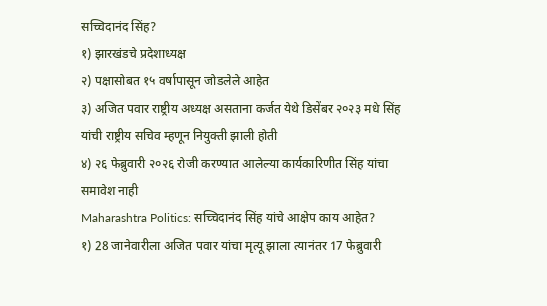सच्चिदानंद सिंह?
१) झारखंडचे प्रदेशाध्यक्ष
२) पक्षासोबत १५ वर्षापासून जोडलेले आहेत
३) अजित पवार राष्ट्रीय अध्यक्ष असताना कर्जत येथे डिसेंबर २०२३ मधे सिंह यांची राष्ट्रीय सचिव म्हणून नियुक्ती झाली होती
४) २६ फेब्रुवारी २०२६ रोजी करण्यात आलेल्या कार्यकारिणीत सिंह यांचा समावेश नाही
Maharashtra Politics: सच्चिदानंद सिंह यांचे आक्षेप काय आहेत?
१) 28 जानेवारीला अजित पवार यांचा मृत्यू झाला त्यानंतर 17 फेब्रुवारी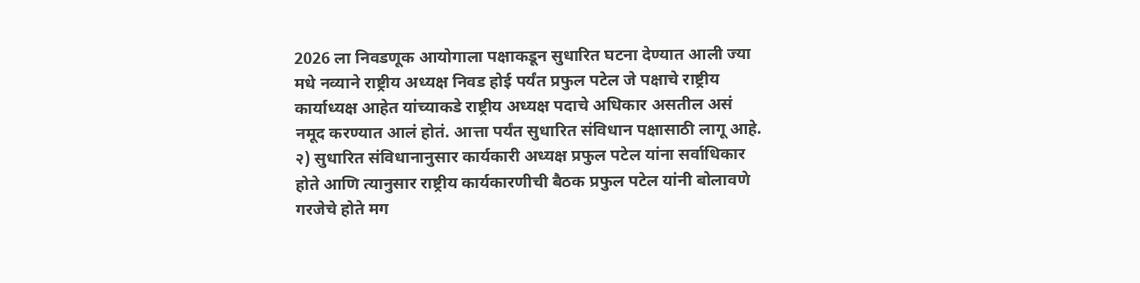2026 ला निवडणूक आयोगाला पक्षाकडून सुधारित घटना देण्यात आली ज्या मधे नव्याने राष्ट्रीय अध्यक्ष निवड होई पर्यंत प्रफुल पटेल जे पक्षाचे राष्ट्रीय कार्याध्यक्ष आहेत यांच्याकडे राष्ट्रीय अध्यक्ष पदाचे अधिकार असतील असं नमूद करण्यात आलं होतं. आत्ता पर्यंत सुधारित संविधान पक्षासाठी लागू आहे.
२) सुधारित संविधानानुसार कार्यकारी अध्यक्ष प्रफुल पटेल यांना सर्वाधिकार होते आणि त्यानुसार राष्ट्रीय कार्यकारणीची बैठक प्रफुल पटेल यांनी बोलावणे गरजेचे होते मग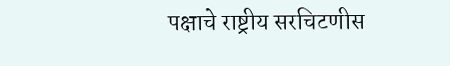पक्षाचे राष्ट्रीय सरचिटणीस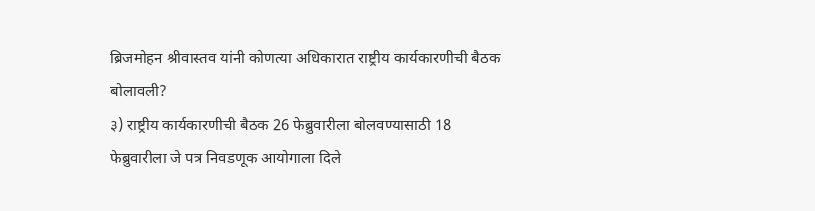ब्रिजमोहन श्रीवास्तव यांनी कोणत्या अधिकारात राष्ट्रीय कार्यकारणीची बैठक बोलावली?
३) राष्ट्रीय कार्यकारणीची बैठक 26 फेब्रुवारीला बोलवण्यासाठी 18 फेब्रुवारीला जे पत्र निवडणूक आयोगाला दिले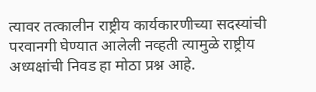त्यावर तत्कालीन राष्ट्रीय कार्यकारणीच्या सदस्यांची परवानगी घेण्यात आलेली नव्हती त्यामुळे राष्ट्रीय अध्यक्षांची निवड हा मोठा प्रश्न आहे.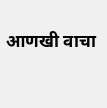आणखी वाचा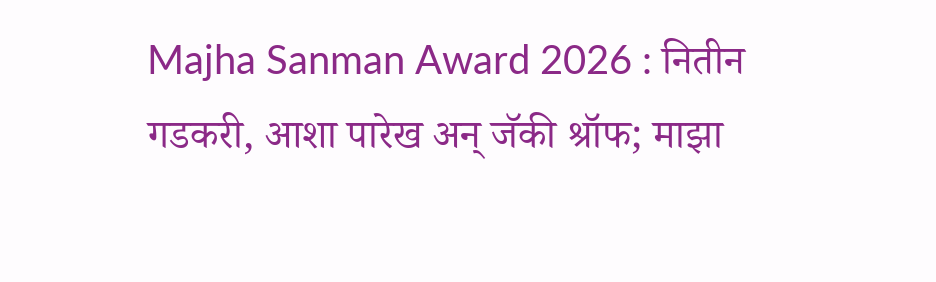Majha Sanman Award 2026 : नितीन गडकरी, आशा पारेख अन् जॅकी श्रॉफ; माझा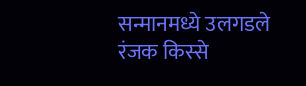सन्मानमध्ये उलगडले रंजक किस्से